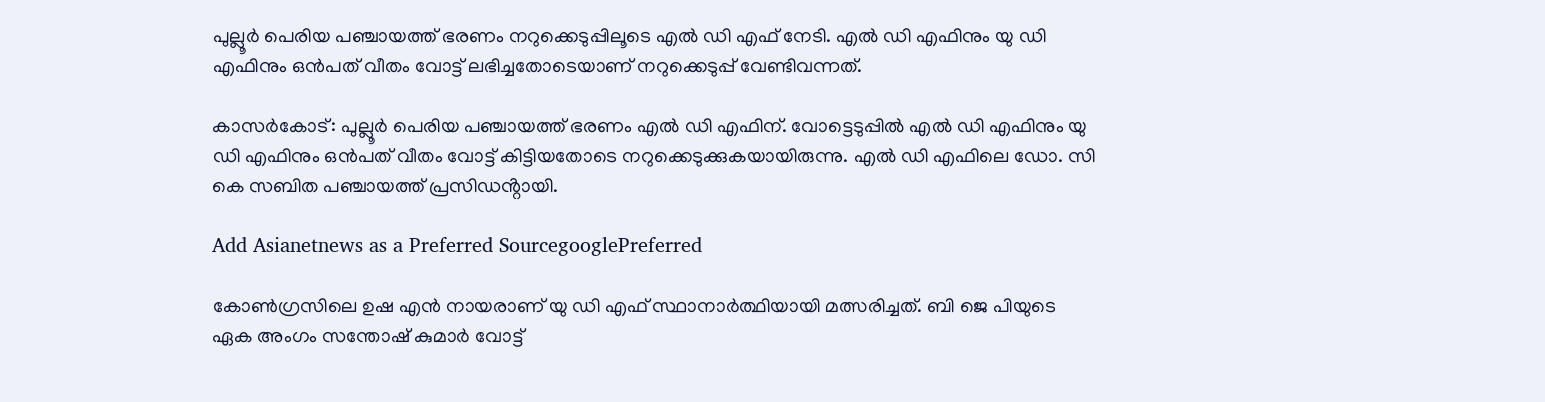പുല്ലൂർ പെരിയ പഞ്ചായത്ത് ഭരണം നറുക്കെടുപ്പിലൂടെ എൽ ഡി എഫ് നേടി. എൽ ഡി എഫിനും യു ഡി എഫിനും ഒൻപത് വീതം വോട്ട് ലഭിച്ചതോടെയാണ് നറുക്കെടുപ്പ് വേണ്ടിവന്നത്.

കാസർകോട്: പുല്ലൂർ പെരിയ പഞ്ചായത്ത് ഭരണം എൽ ഡി എഫിന്. വോട്ടെടുപ്പിൽ എൽ ഡി എഫിനും യു ഡി എഫിനും ഒൻപത് വീതം വോട്ട് കിട്ടിയതോടെ നറുക്കെടുക്കുകയായിരുന്നു. എൽ ഡി എഫിലെ ഡോ. സി കെ സബിത പഞ്ചായത്ത് പ്രസിഡൻ്റായി.

Add Asianetnews as a Preferred SourcegooglePreferred

കോണ്‍ഗ്രസിലെ ഉഷ എൻ നായരാണ് യു ഡി എഫ് സ്ഥാനാർത്ഥിയായി മത്സരിച്ചത്. ബി ജെ പിയുടെ ഏക അംഗം സന്തോഷ് കുമാർ വോട്ട്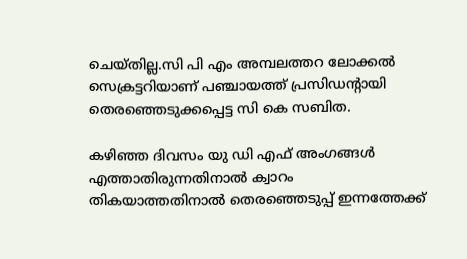ചെയ്തില്ല.സി പി എം അമ്പലത്തറ ലോക്കൽ സെക്രട്ടറിയാണ് പഞ്ചായത്ത് പ്രസിഡന്‍റായി തെരഞ്ഞെടുക്കപ്പെട്ട സി കെ സബിത.

കഴിഞ്ഞ ദിവസം യു ഡി എഫ് അംഗങ്ങൾ എത്താതിരുന്നതിനാൽ ക്വാറം തികയാത്തതിനാൽ തെരഞ്ഞെടുപ്പ് ഇന്നത്തേക്ക്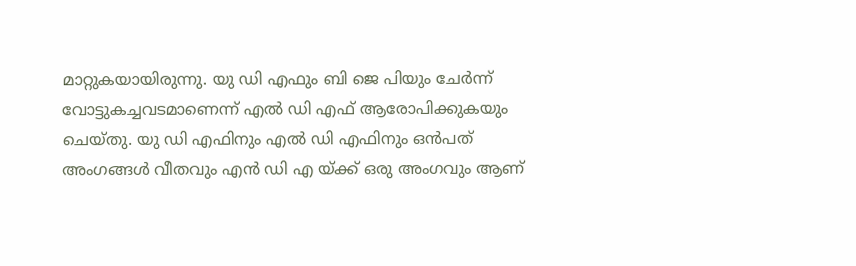മാറ്റുകയായിരുന്നു. യു ഡി എഫും ബി ജെ പിയും ചേർന്ന് വോട്ടുകച്ചവടമാണെന്ന് എൽ ഡി എഫ് ആരോപിക്കുകയും ചെയ്തു. യു ഡി എഫിനും എൽ ഡി എഫിനും ഒൻപത് അംഗങ്ങൾ വീതവും എൻ ഡി എ യ്ക്ക് ഒരു അംഗവും ആണ്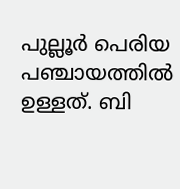പുല്ലൂർ പെരിയ പഞ്ചായത്തിൽ ഉള്ളത്. ബി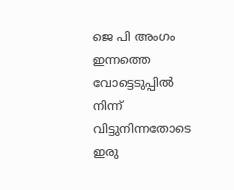ജെ പി അംഗം ഇന്നത്തെ വോട്ടെടുപ്പിൽ നിന്ന് വിട്ടുനിന്നതോടെ ഇരു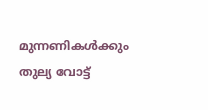മുന്നണികൾക്കും തുല്യ വോട്ട്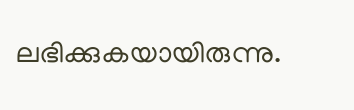ലഭിക്കുകയായിരുന്നു.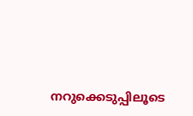നറുക്കെടുപ്പിലൂടെ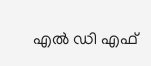എൽ ഡി എഫ്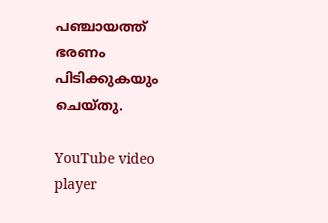പഞ്ചായത്ത് ഭരണം പിടിക്കുകയും ചെയ്തു.

YouTube video player